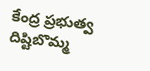కేంద్ర ప్రభుత్వ దిష్టిబొమ్మ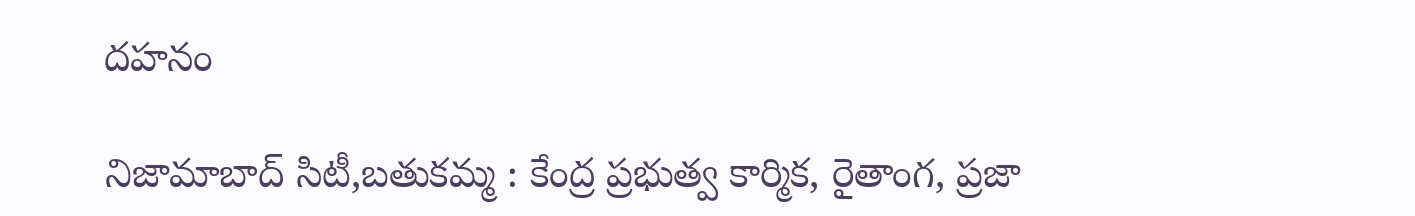దహనం

నిజామాబాద్ సిటీ,బతుకమ్మ : కేంద్ర ప్రభుత్వ కార్మిక, రైతాంగ, ప్రజా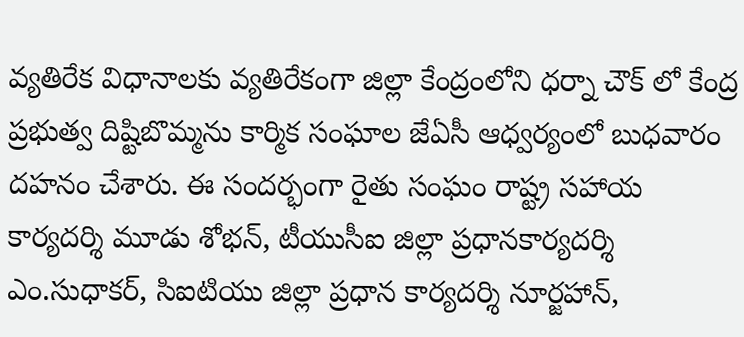వ్యతిరేక విధానాలకు వ్యతిరేకంగా జిల్లా కేంద్రంలోని ధర్నా చౌక్ లో కేంద్ర ప్రభుత్వ దిష్టిబొమ్మను కార్మిక సంఘాల జేఏసీ ఆధ్వర్యంలో బుధవారం దహనం చేశారు. ఈ సందర్భంగా రైతు సంఘం రాష్ట్ర సహాయ కార్యదర్శి మూడు శోభన్, టీయుసీఐ జిల్లా ప్రధానకార్యదర్శి ఎం.సుధాకర్, సిఐటియు జిల్లా ప్రధాన కార్యదర్శి నూర్జహాన్,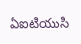ఏఐటియుసి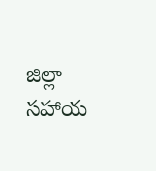జిల్లా సహాయ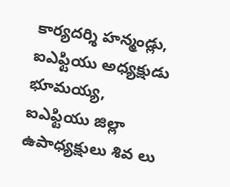కార్యదర్శి హన్మండ్లు, ఐఎఫ్టియు అధ్యక్షుడు భూమయ్య, ఐఎఫ్టియు జిల్లా ఉపాధ్యక్షులు శివ లు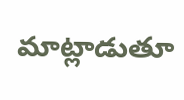మాట్లాడుతూ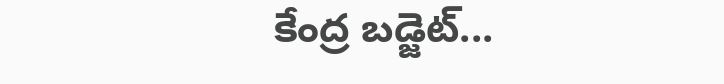కేంద్ర బడ్జెట్...